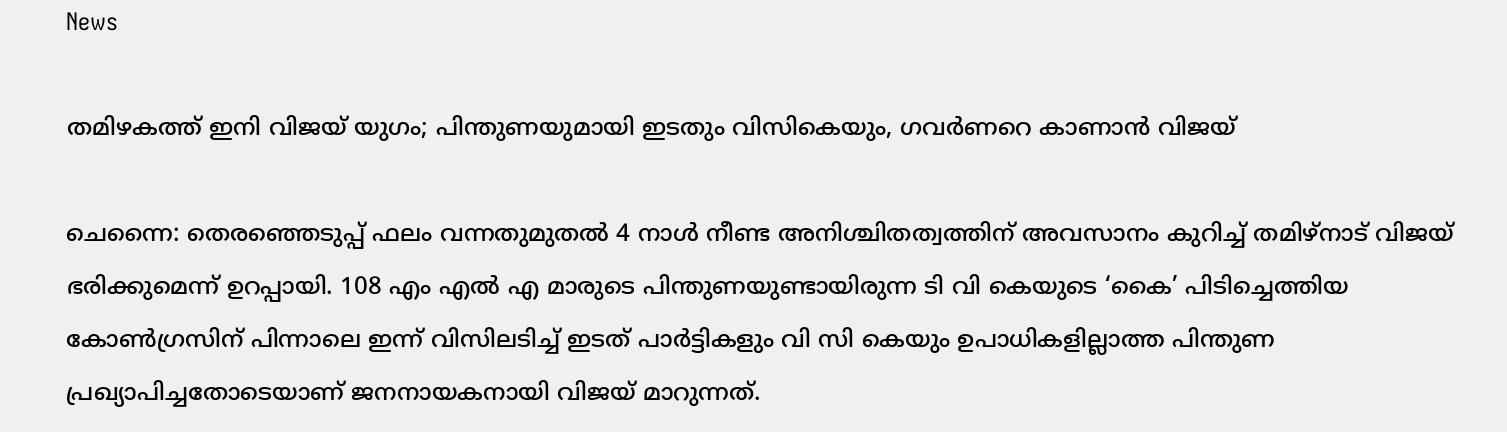News

തമിഴകത്ത് ഇനി വിജയ് യുഗം; പിന്തുണയുമായി ഇടതും വിസികെയും, ഗവർണറെ കാണാൻ വിജയ്

ചെന്നൈ: തെരഞ്ഞെടുപ്പ് ഫലം വന്നതുമുതൽ 4 നാൾ നീണ്ട അനിശ്ചിതത്വത്തിന് അവസാനം കുറിച്ച് തമിഴ്നാട് വിജയ് ഭരിക്കുമെന്ന് ഉറപ്പായി. 108 എം എൽ എ മാരുടെ പിന്തുണയുണ്ടായിരുന്ന ടി വി കെയുടെ ‘കൈ’ പിടിച്ചെത്തിയ കോൺഗ്രസിന് പിന്നാലെ ഇന്ന് വിസിലടിച്ച് ഇടത് പാർട്ടികളും വി സി കെയും ഉപാധികളില്ലാത്ത പിന്തുണ പ്രഖ്യാപിച്ചതോടെയാണ് ജനനായകനായി വിജയ് മാറുന്നത്.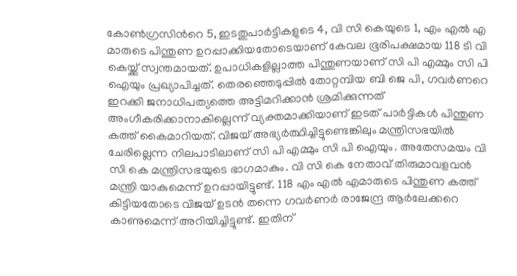കോൺഗ്രസിന്‍റെ 5, ഇടതുപാർട്ടികളുടെ 4, വി സി കെയുടെ 1, എം എൽ എ മാരുടെ പിന്തുണ ഉറപ്പാക്കിയതോടെയാണ് കേവല ഭൂരിപക്ഷമായ 118 ടി വി കെയ്ക്ക് സ്വന്തമായത്. ഉപാധികളില്ലാത്ത പിന്തുണയാണ് സി പി എമ്മും സി പി ഐയും പ്രഖ്യാപിച്ചത്. തെരഞ്ഞെടുപ്പിൽ തോറ്റമ്പിയ ബി ജെ പി, ഗവർണറെ ഇറക്കി ജനാധിപത്യത്തെ അട്ടിമറിക്കാൻ ശ്രമിക്കുന്നത് അംഗീകരിക്കാനാകില്ലെന്ന് വ്യക്തമാക്കിയാണ് ഇടത് പാർട്ടികൾ പിന്തുണ കത്ത് കൈമാറിയത്. വിജയ് അഭ്യർത്ഥിച്ചിട്ടുണ്ടെങ്കിലും മന്ത്രിസഭയിൽ ചേരില്ലെന്ന നിലപാടിലാണ് സി പി എമ്മും സി പി ഐയും. അതേസമയം വി സി കെ മന്ത്രിസഭയുടെ ഭാഗമാകും. വി സി കെ നേതാവ് തിരുമാവളവൻ മന്ത്രി യാകുമെന്ന് ഉറപ്പായിട്ടുണ്ട്. 118 എം എൽ എമാരുടെ പിന്തുണ കത്ത് കിട്ടിയതോടെ വിജയ് ഉടൻ തന്നെ ഗവർണർ രാജേന്ദ്ര ആർലേക്കറെ കാണുമെന്ന് അറിയിച്ചിട്ടുണ്ട്. ഇതിന്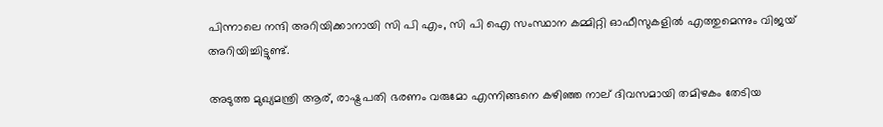പിന്നാലെ നന്ദി അറിയിക്കാനായി സി പി എം, സി പി ഐ സംസ്ഥാന കമ്മിറ്റി ഓഫീസുകളിൽ എത്തുമെന്നും വിജയ് അറിയിച്ചിട്ടുണ്ട്.

അടുത്ത മുഖ്യമന്ത്രി ആര്, രാഷ്ട്രപതി ഭരണം വരുമോ എന്നിങ്ങനെ കഴിഞ്ഞ നാല് ദിവസമായി തമിഴകം തേടിയ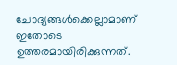ചോദ്യങ്ങൾക്കെല്ലാമാണ് ഇതോടെ ഉത്തരമായിരിക്കുന്നത്.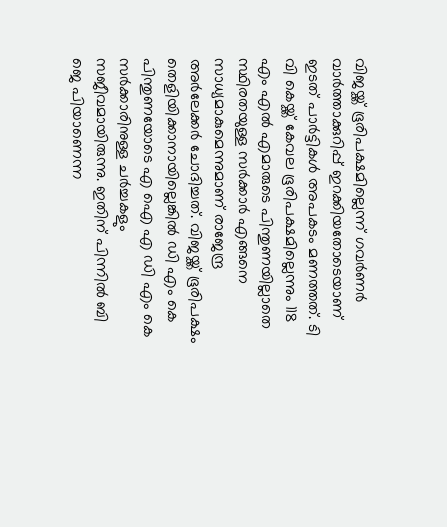വിജയ്ക്ക് ഭൂരിപക്ഷമില്ലെന്ന് ഗവർണർ വാർത്താക്കുറിപ്പ് ഇറക്കിയതോടെയാണ് ഇടത് പാർട്ടികൾ അപകടം മണത്തത്. ടി വി കെയ്ക്ക് കേവല ഭൂരിപക്ഷമില്ലെന്നും 118 എം എൽ എമാരുടെ പിന്തുണയില്ലാതെ സ്ഥിരതയുള്ള സർക്കാർ എങ്ങനെ സാധ്യമാകുമെന്നുമാണ് രാജേന്ദ്ര അർലേക്കർ ചോദിച്ചത്. വിജയ്ക്ക് ഭൂരിപക്ഷം തെളിയിക്കാനായില്ലെങ്കിൽ ഡി എം കെ പിന്തുണയോടെ എ ഐ എ ഡി എം കെ സർക്കാരിനുള്ള ചർച്ചകളും സജീവമായിരുന്നു. ഇതിന് പിന്നിൽ ബി ജെ പിയാണെന്ന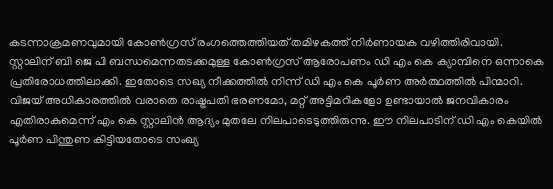കടന്നാക്രമണവുമായി കോൺഗ്രസ് രംഗത്തെത്തിയത് തമിഴകത്ത് നിർണായക വഴിത്തിരിവായി. സ്റ്റാലിന് ബി ജെ പി ബന്ധമെന്നതടക്കമുള്ള കോൺഗ്രസ് ആരോപണം ഡി എം കെ ക്യാമ്പിനെ ഒന്നാകെ പ്രതിരോധത്തിലാക്കി. ഇതോടെ സഖ്യ നീക്കത്തിൽ നിന്ന് ഡി എം കെ പൂർണ അർത്ഥത്തിൽ പിന്മാറി. വിജയ് അധികാരത്തിൽ വരാതെ രാഷ്ട്രപതി ഭരണമോ, മറ്റ് അട്ടിമറികളോ ഉണ്ടായാൽ ജനവികാരം എതിരാകുമെന്ന് എം കെ സ്റ്റാലിൻ ആദ്യം മുതലേ നിലപാടെടുത്തിരുന്നു. ഈ നിലപാടിന് ഡി എം കെയിൽ പൂർണ പിന്തുണ കിട്ടിയതോടെ സംഖ്യ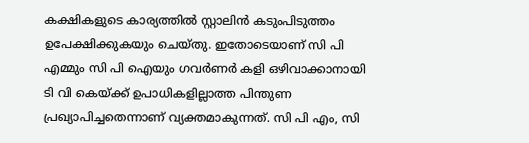കക്ഷികളുടെ കാര്യത്തിൽ സ്റ്റാലിൻ കടുംപിടുത്തം ഉപേക്ഷിക്കുകയും ചെയ്തു. ഇതോടെയാണ് സി പി എമ്മും സി പി ഐയും ഗവർണർ കളി ഒഴിവാക്കാനായി ടി വി കെയ്ക്ക് ഉപാധികളില്ലാത്ത പിന്തുണ പ്രഖ്യാപിച്ചതെന്നാണ് വ്യക്തമാകുന്നത്. സി പി എം, സി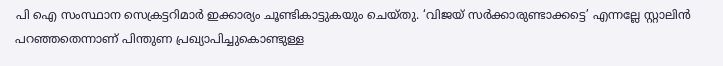പി ഐ സംസ്ഥാന സെക്രട്ടറിമാർ ഇക്കാര്യം ചൂണ്ടികാട്ടുകയും ചെയ്തു. ‘വിജയ് സർക്കാരുണ്ടാക്കട്ടെ’ എന്നല്ലേ സ്റ്റാലിൻ പറഞ്ഞതെന്നാണ് പിന്തുണ പ്രഖ്യാപിച്ചുകൊണ്ടുള്ള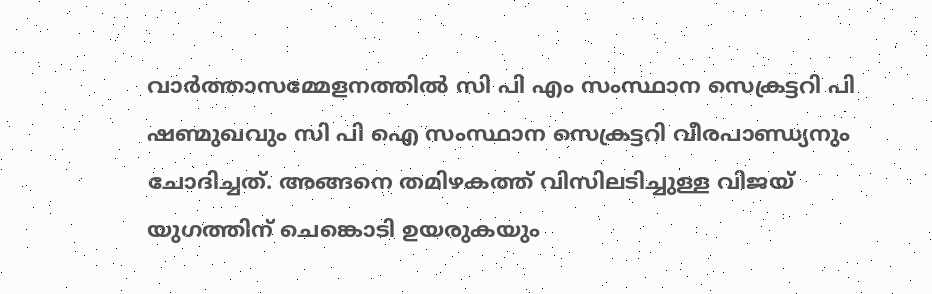വാർത്താസമ്മേളനത്തിൽ സി പി എം സംസ്ഥാന സെക്രട്ടറി പി ഷണ്മുഖവും സി പി ഐ സംസ്ഥാന സെക്രട്ടറി വീരപാണ്ഡ്യനും ചോദിച്ചത്. അങ്ങനെ തമിഴകത്ത് വിസിലടിച്ചുള്ള വിജയ് യുഗത്തിന് ചെങ്കൊടി ഉയരുകയും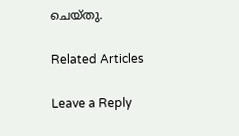ചെയ്തു.

Related Articles

Leave a Reply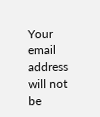Your email address will not be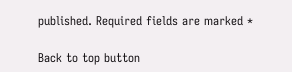published. Required fields are marked *

Back to top button